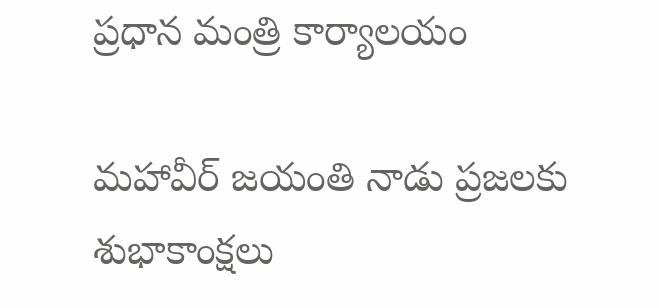ప్రధాన మంత్రి కార్యాలయం

మహావీర్ జయంతి నాడు ప్రజలకు శుభాకాంక్షలు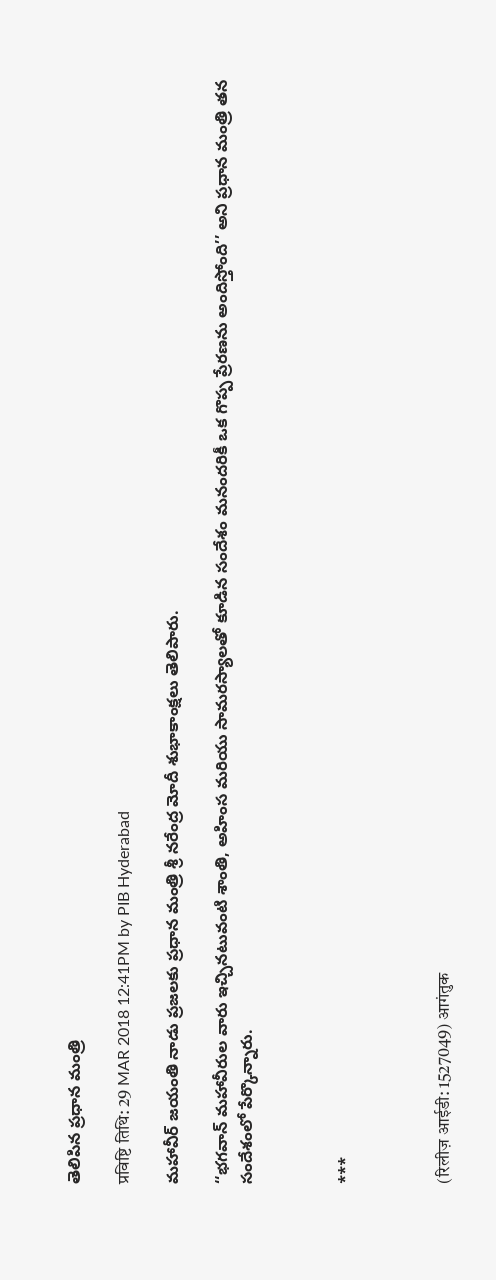తెలిపిన ప్రధాన మంత్రి

प्रविष्टि तिथि: 29 MAR 2018 12:41PM by PIB Hyderabad

మహావీర్ జయంతి నాడు ప్రజలకు ప్ర‌ధాన మంత్రి శ్రీ న‌రేంద్ర మోదీ శుభాకాంక్షలు తెలిపారు.

‘‘భగవాన్ మహావీరుల వారు ఇచ్చినటువంటి శాంతి, అహింస మరియు సామరస్యాలతో కూడిన సందేశం మనందరికీ ఒక గొప్ప ప్రేరణను అందిస్తోంది’’ అని ప్రధాన మంత్రి తన సందేశంలో పేర్కొన్నారు.



***



(रिलीज़ आईडी: 1527049) आगंतुक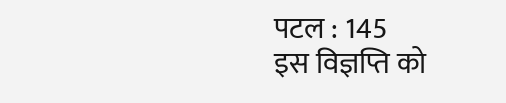पटल : 145
इस विज्ञप्ति को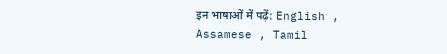इन भाषाओं में पढ़ें: English , Assamese , Tamil